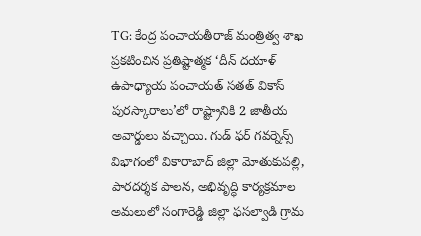TG: కేంద్ర పంచాయతీరాజ్ మంత్రిత్వ శాఖ ప్రకటించిన ప్రతిష్టాత్మక ‘దీన్ దయాళ్ ఉపాధ్యాయ పంచాయత్ సతత్ వికాస్ పురస్కారాలు’లో రాష్ట్రానికి 2 జాతీయ అవార్డులు వచ్చాయి. గుడ్ ఫర్ గవర్నెన్స్ విభాగంలో వికారాబాద్ జిల్లా మోతుకుపల్లి, పారదర్శక పాలన, అభివృద్ధి కార్యక్రమాల అమలులో సంగారెడ్డి జిల్లా ఫసల్వాడి గ్రామ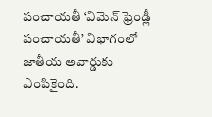పంచాయతీ ‘విమెన్ ఫ్రెండ్లీ పంచాయతీ’ విభాగంలో జాతీయ అవార్డుకు ఎంపికైంది.